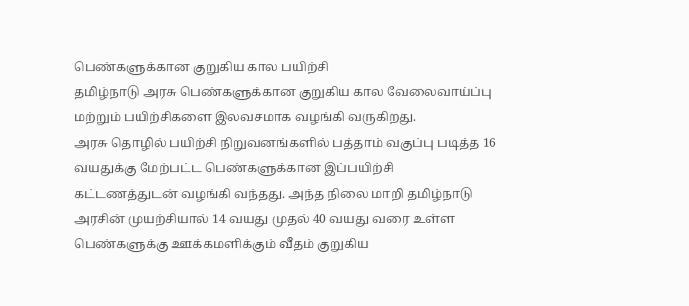பெண்களுக்கான குறுகிய கால பயிற்சி
தமிழ்நாடு அரசு பெண்களுக்கான குறுகிய கால வேலைவாய்ப்பு மற்றும் பயிற்சிகளை இலவசமாக வழங்கி வருகிறது.
அரசு தொழில் பயிற்சி நிறுவனங்களில் பத்தாம் வகுப்பு படித்த 16 வயதுக்கு மேற்பட்ட பெண்களுக்கான இப்பயிற்சி கட்டணத்துடன் வழங்கி வந்தது. அந்த நிலை மாறி தமிழ்நாடு அரசின் முயற்சியால் 14 வயது முதல் 40 வயது வரை உள்ள பெண்களுக்கு ஊக்கமளிக்கும் வீதம் குறுகிய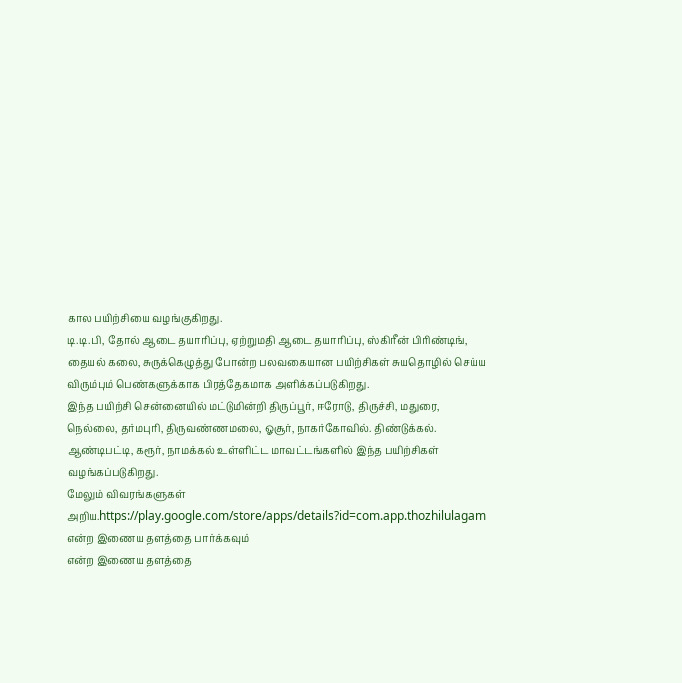கால பயிற்சியை வழங்குகிறது.
டி.டி.பி, தோல் ஆடை தயாரிப்பு, ஏற்றுமதி ஆடை தயாரிப்பு, ஸ்கிரீன் பிரிண்டிங், தையல் கலை, சுருக்கெழுத்து போன்ற பலவகையான பயிற்சிகள் சுயதொழில் செய்ய விரும்பும் பெண்களுக்காக பிரத்தேகமாக அளிக்கப்படுகிறது.
இந்த பயிற்சி சென்னையில் மட்டுமின்றி திருப்பூர், ஈரோடு, திருச்சி, மதுரை, நெல்லை, தர்மபுரி, திருவண்ணமலை, ஓசூர், நாகர்கோவில். திண்டுக்கல். ஆண்டிபட்டி, கரூர், நாமக்கல் உள்ளிட்ட மாவட்டங்களில் இந்த பயிற்சிகள் வழங்கப்படுகிறது.
மேலும் விவரங்களுகள் அறிய.https://play.google.com/store/apps/details?id=com.app.thozhilulagam
என்ற இணைய தளத்தை பார்க்கவும்
என்ற இணைய தளத்தை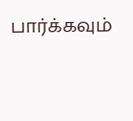பார்க்கவும்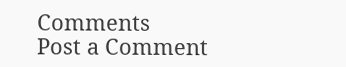Comments
Post a Comment